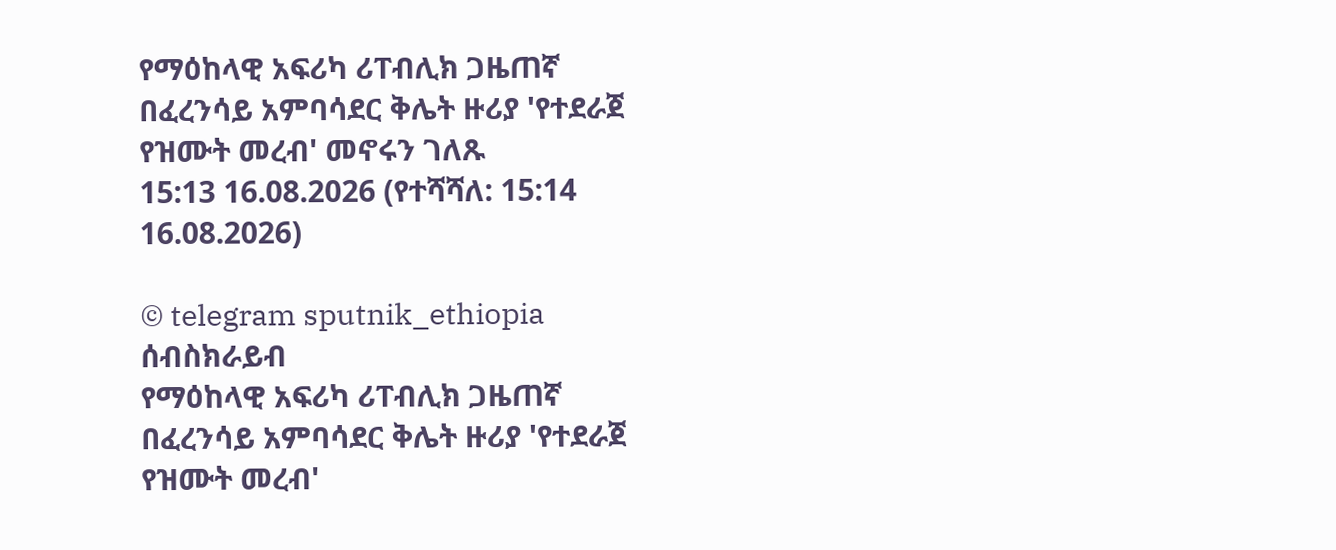የማዕከላዊ አፍሪካ ሪፐብሊክ ጋዜጠኛ በፈረንሳይ አምባሳደር ቅሌት ዙሪያ 'የተደራጀ የዝሙት መረብ' መኖሩን ገለጹ
15:13 16.08.2026 (የተሻሻለ: 15:14 16.08.2026)

© telegram sputnik_ethiopia
ሰብስክራይብ
የማዕከላዊ አፍሪካ ሪፐብሊክ ጋዜጠኛ በፈረንሳይ አምባሳደር ቅሌት ዙሪያ 'የተደራጀ የዝሙት መረብ'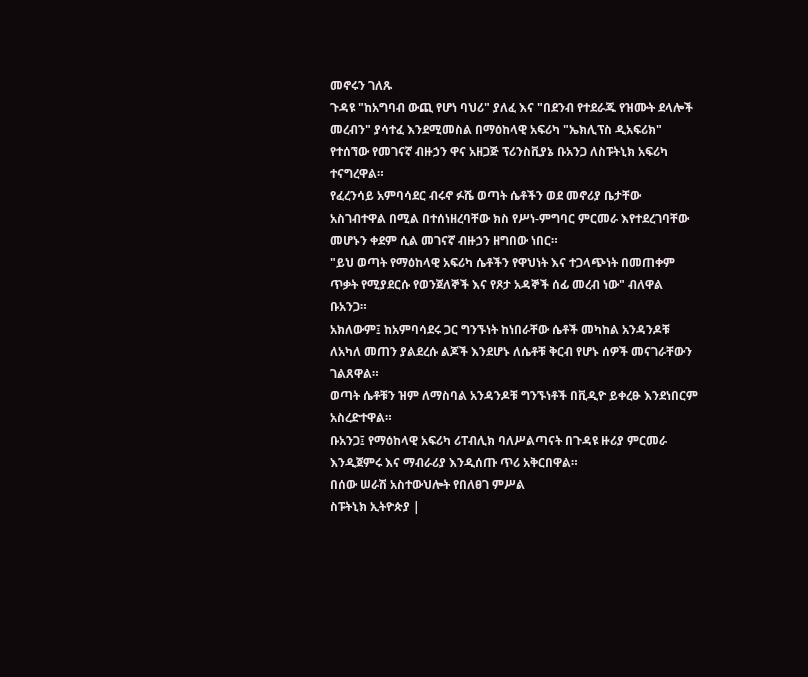መኖሩን ገለጹ
ጉዳዩ "ከአግባብ ውጪ የሆነ ባህሪ" ያለፈ እና "በደንብ የተደራጁ የዝሙት ደላሎች መረብን" ያሳተፈ እንደሚመስል በማዕከላዊ አፍሪካ "ኤክሊፕስ ዲአፍሪክ" የተሰኘው የመገናኛ ብዙኃን ዋና አዘጋጅ ፕሪንስቪያኔ ቡአንጋ ለስፑትኒክ አፍሪካ ተናግረዋል።
የፈረንሳይ አምባሳደር ብሩኖ ፉሼ ወጣት ሴቶችን ወደ መኖሪያ ቤታቸው አስገብተዋል በሚል በተሰነዘረባቸው ክስ የሥነ-ምግባር ምርመራ እየተደረገባቸው መሆኑን ቀደም ሲል መገናኛ ብዙኃን ዘግበው ነበር።
"ይህ ወጣት የማዕከላዊ አፍሪካ ሴቶችን የዋህነት እና ተጋላጭነት በመጠቀም ጥቃት የሚያደርሱ የወንጀለኞች እና የጾታ አዳኞች ሰፊ መረብ ነው" ብለዋል ቡአንጋ።
አክለውም፤ ከአምባሳደሩ ጋር ግንኙነት ከነበራቸው ሴቶች መካከል አንዳንዶቹ ለአካለ መጠን ያልደረሱ ልጆች እንደሆኑ ለሴቶቹ ቅርብ የሆኑ ሰዎች መናገራቸውን ገልጸዋል።
ወጣት ሴቶቹን ዝም ለማስባል አንዳንዶቹ ግንኙነቶች በቪዲዮ ይቀረፁ እንደነበርም አስረድተዋል።
ቡአንጋ፤ የማዕከላዊ አፍሪካ ሪፐብሊክ ባለሥልጣናት በጉዳዩ ዙሪያ ምርመራ እንዲጀምሩ እና ማብራሪያ እንዲሰጡ ጥሪ አቅርበዋል።
በሰው ሠራሽ አስተውህሎት የበለፀገ ምሥል
ስፑትኒክ ኢትዮጵያ |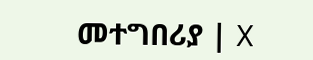መተግበሪያ | X